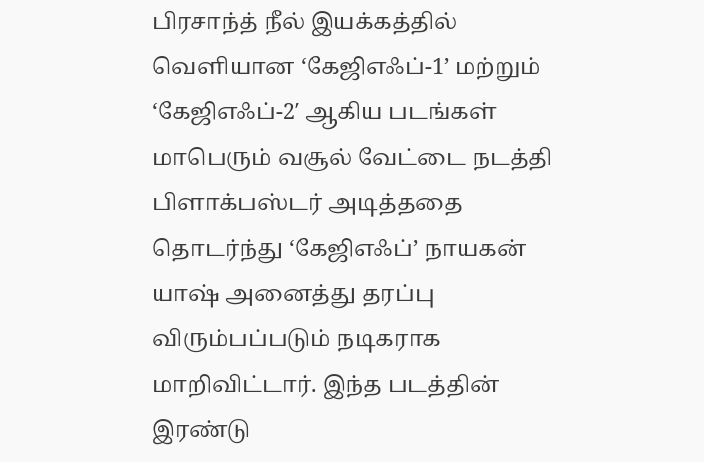பிரசாந்த் நீல் இயக்கத்தில் வெளியான ‘கேஜிஎஃப்-1’ மற்றும் ‘கேஜிஎஃப்-2′ ஆகிய படங்கள் மாபெரும் வசூல் வேட்டை நடத்தி பிளாக்பஸ்டர் அடித்ததை தொடர்ந்து ‘கேஜிஎஃப்’ நாயகன் யாஷ் அனைத்து தரப்பு விரும்பப்படும் நடிகராக மாறிவிட்டார். இந்த படத்தின் இரண்டு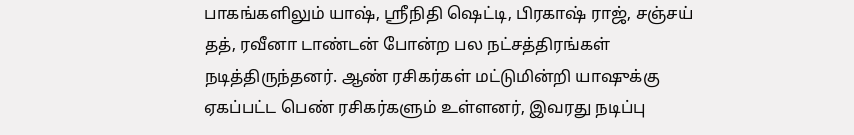பாகங்களிலும் யாஷ், ஸ்ரீநிதி ஷெட்டி, பிரகாஷ் ராஜ், சஞ்சய் தத், ரவீனா டாண்டன் போன்ற பல நட்சத்திரங்கள் நடித்திருந்தனர். ஆண் ரசிகர்கள் மட்டுமின்றி யாஷுக்கு ஏகப்பட்ட பெண் ரசிகர்களும் உள்ளனர், இவரது நடிப்பு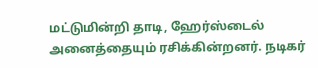மட்டுமின்றி தாடி, ஹேர்ஸ்டைல் அனைத்தையும் ரசிக்கின்றனர். நடிகர்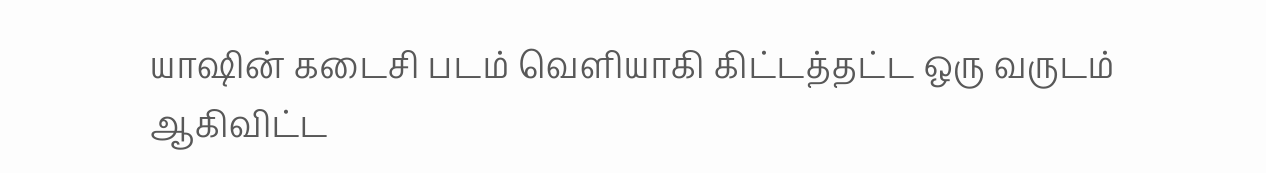யாஷின் கடைசி படம் வெளியாகி கிட்டத்தட்ட ஒரு வருடம் ஆகிவிட்ட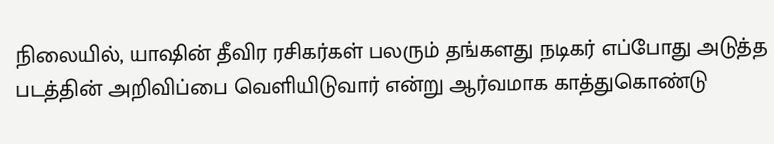நிலையில், யாஷின் தீவிர ரசிகர்கள் பலரும் தங்களது நடிகர் எப்போது அடுத்த படத்தின் அறிவிப்பை வெளியிடுவார் என்று ஆர்வமாக காத்துகொண்டு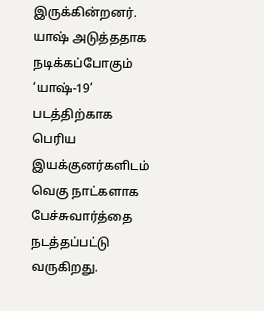இருக்கின்றனர்.
யாஷ் அடுத்ததாக நடிக்கப்போகும் ‘யாஷ்-19’ படத்திற்காக பெரிய இயக்குனர்களிடம் வெகு நாட்களாக பேச்சுவார்த்தை நடத்தப்பட்டு வருகிறது.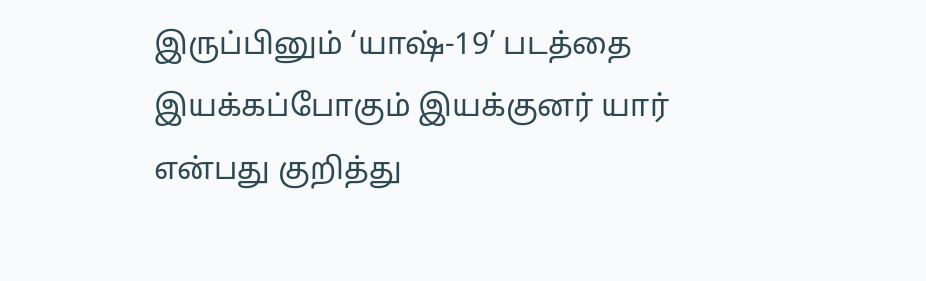இருப்பினும் ‘யாஷ்-19’ படத்தை இயக்கப்போகும் இயக்குனர் யார் என்பது குறித்து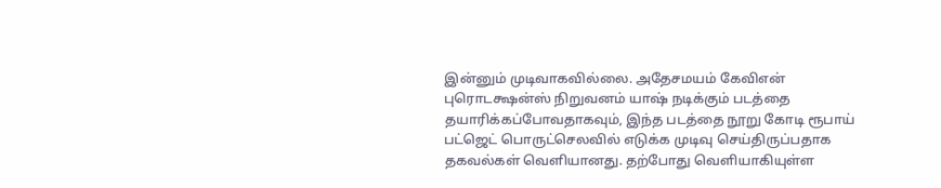இன்னும் முடிவாகவில்லை. அதேசமயம் கேவிஎன் புரொடக்ஷன்ஸ் நிறுவனம் யாஷ் நடிக்கும் படத்தை தயாரிக்கப்போவதாகவும், இந்த படத்தை நூறு கோடி ரூபாய் பட்ஜெட் பொருட்செலவில் எடுக்க முடிவு செய்திருப்பதாக தகவல்கள் வெளியானது. தற்போது வெளியாகியுள்ள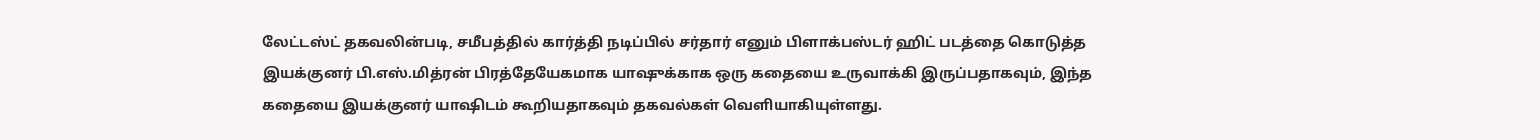லேட்டஸ்ட் தகவலின்படி, சமீபத்தில் கார்த்தி நடிப்பில் சர்தார் எனும் பிளாக்பஸ்டர் ஹிட் படத்தை கொடுத்த இயக்குனர் பி.எஸ்.மித்ரன் பிரத்தேயேகமாக யாஷுக்காக ஒரு கதையை உருவாக்கி இருப்பதாகவும், இந்த கதையை இயக்குனர் யாஷிடம் கூறியதாகவும் தகவல்கள் வெளியாகியுள்ளது.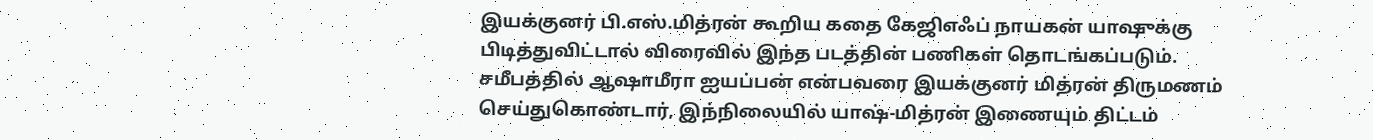இயக்குனர் பி.எஸ்.மித்ரன் கூறிய கதை கேஜிஎஃப் நாயகன் யாஷுக்கு பிடித்துவிட்டால் விரைவில் இந்த படத்தின் பணிகள் தொடங்கப்படும். சமீபத்தில் ஆஷாமீரா ஐயப்பன் என்பவரை இயக்குனர் மித்ரன் திருமணம் செய்துகொண்டார், இந்நிலையில் யாஷ்-மித்ரன் இணையும் திட்டம்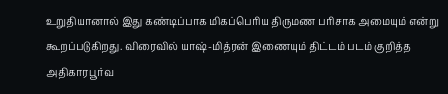உறுதியானால் இது கண்டிப்பாக மிகப்பெரிய திருமண பரிசாக அமையும் என்று கூறப்படுகிறது. விரைவில் யாஷ்-மித்ரன் இணையும் திட்டம் படம் குறித்த அதிகாரபூர்வ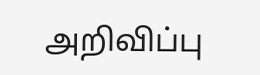அறிவிப்பு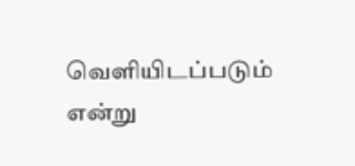வெளியிடப்படும் என்று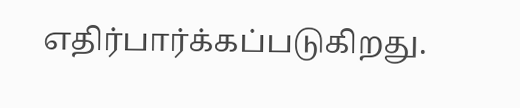எதிர்பார்க்கப்படுகிறது.